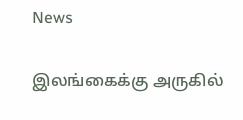News

இலங்கைக்கு அருகில்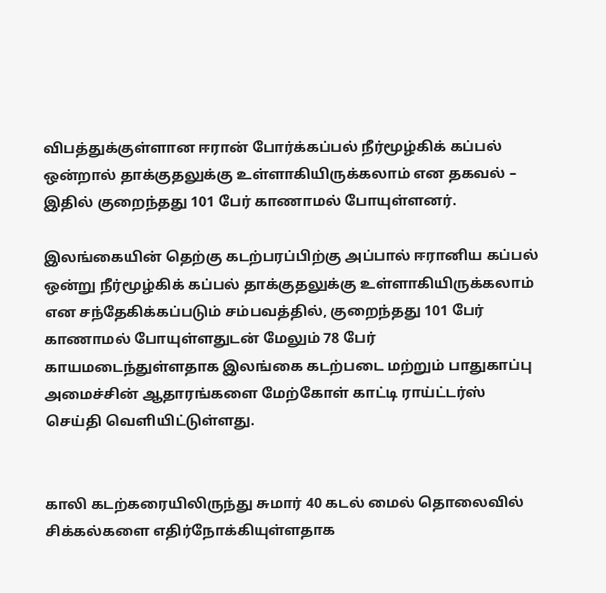விபத்துக்குள்ளான ஈரான் போர்க்கப்பல் நீர்மூழ்கிக் கப்பல் ஒன்றால் தாக்குதலுக்கு உள்ளாகியிருக்கலாம் என தகவல் – இதில் குறைந்தது 101 பேர் காணாமல் போயுள்ளனர்.

இலங்கையின் தெற்கு கடற்பரப்பிற்கு அப்பால் ஈரானிய கப்பல் ஒன்று நீர்மூழ்கிக் கப்பல் தாக்குதலுக்கு உள்ளாகியிருக்கலாம் என சந்தேகிக்கப்படும் சம்பவத்தில், குறைந்தது 101 பேர் காணாமல் போயுள்ளதுடன் மேலும் 78 பேர் காயமடைந்துள்ளதாக இலங்கை கடற்படை மற்றும் பாதுகாப்பு அமைச்சின் ஆதாரங்களை மேற்கோள் காட்டி ராய்ட்டர்ஸ் செய்தி வெளியிட்டுள்ளது.


காலி கடற்கரையிலிருந்து சுமார் 40 கடல் மைல் தொலைவில் சிக்கல்களை எதிர்நோக்கியுள்ளதாக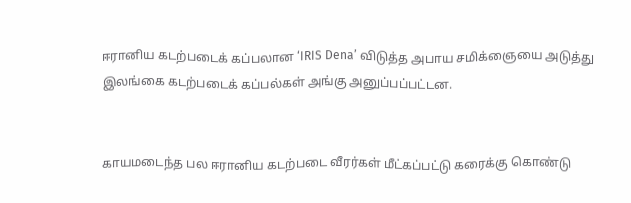ஈரானிய கடற்படைக் கப்பலான ‘IRIS Dena’ விடுத்த அபாய சமிக்ஞையை அடுத்து இலங்கை கடற்படைக் கப்பல்கள் அங்கு அனுப்பப்பட்டன.


காயமடைந்த பல ஈரானிய கடற்படை வீரர்கள் மீட்கப்பட்டு கரைக்கு கொண்டு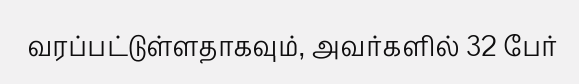வரப்பட்டுள்ளதாகவும், அவர்களில் 32 பேர்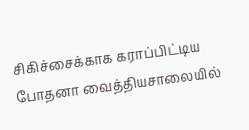சிகிச்சைக்காக கராப்பிட்டிய போதனா வைத்தியசாலையில்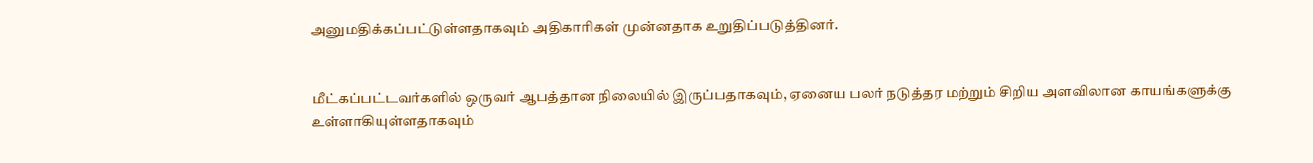அனுமதிக்கப்பட்டுள்ளதாகவும் அதிகாரிகள் முன்னதாக உறுதிப்படுத்தினர்.


மீட்கப்பட்டவர்களில் ஒருவர் ஆபத்தான நிலையில் இருப்பதாகவும், ஏனைய பலர் நடுத்தர மற்றும் சிறிய அளவிலான காயங்களுக்கு உள்ளாகியுள்ளதாகவும்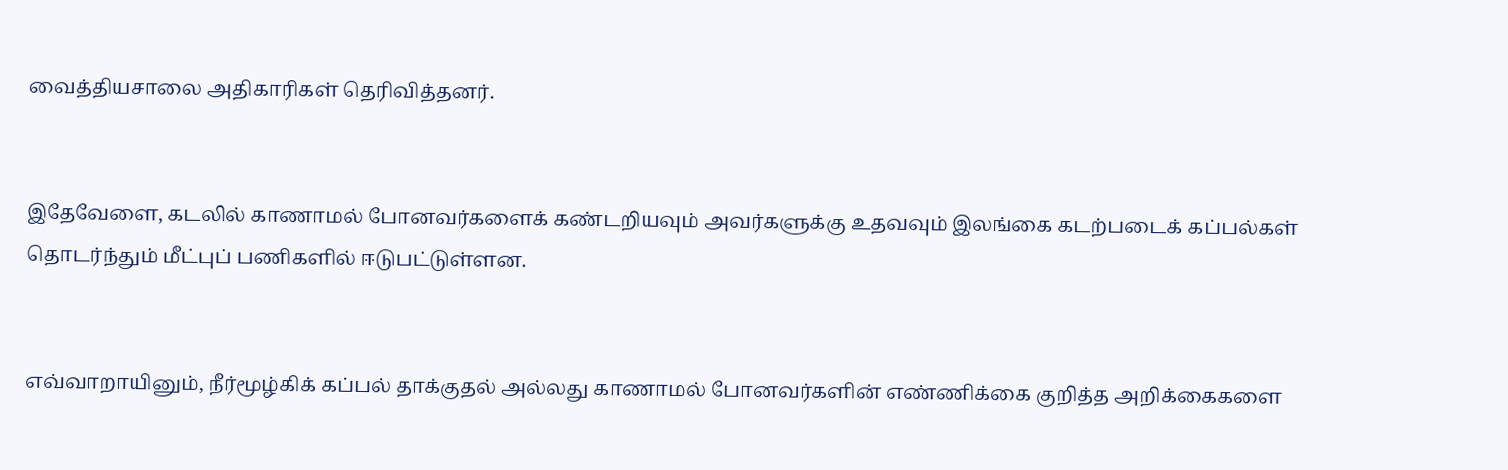வைத்தியசாலை அதிகாரிகள் தெரிவித்தனர்.


இதேவேளை, கடலில் காணாமல் போனவர்களைக் கண்டறியவும் அவர்களுக்கு உதவவும் இலங்கை கடற்படைக் கப்பல்கள் தொடர்ந்தும் மீட்புப் பணிகளில் ஈடுபட்டுள்ளன.


எவ்வாறாயினும், நீர்மூழ்கிக் கப்பல் தாக்குதல் அல்லது காணாமல் போனவர்களின் எண்ணிக்கை குறித்த அறிக்கைகளை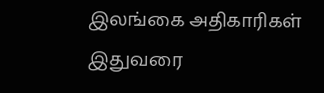இலங்கை அதிகாரிகள் இதுவரை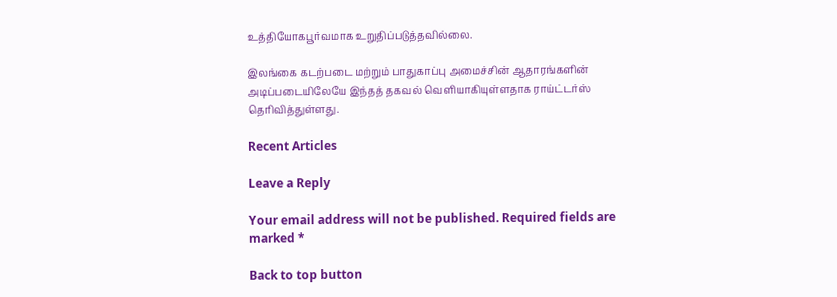உத்தியோகபூர்வமாக உறுதிப்படுத்தவில்லை.

இலங்கை கடற்படை மற்றும் பாதுகாப்பு அமைச்சின் ஆதாரங்களின் அடிப்படையிலேயே இந்தத் தகவல் வௌியாகியுள்ளதாக ராய்ட்டர்ஸ் தெரிவித்துள்ளது.

Recent Articles

Leave a Reply

Your email address will not be published. Required fields are marked *

Back to top button